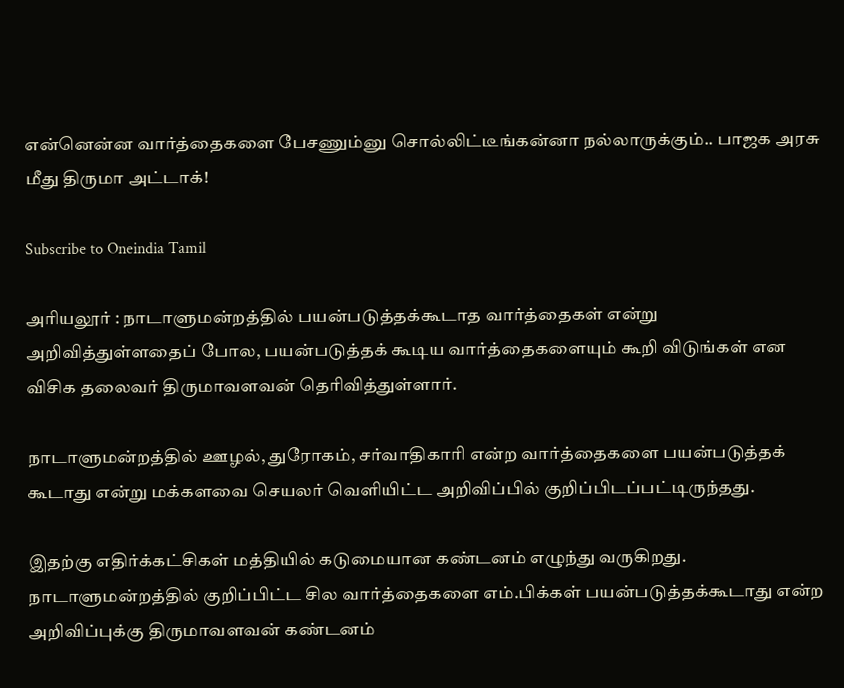என்னென்ன வார்த்தைகளை பேசணும்னு சொல்லிட்டீங்கன்னா நல்லாருக்கும்.. பாஜக அரசு மீது திருமா அட்டாக்!

Subscribe to Oneindia Tamil

அரியலூர் : நாடாளுமன்றத்தில் பயன்படுத்தக்கூடாத வார்த்தைகள் என்று அறிவித்துள்ளதைப் போல, பயன்படுத்தக் கூடிய வார்த்தைகளையும் கூறி விடுங்கள் என விசிக தலைவர் திருமாவளவன் தெரிவித்துள்ளார்.

நாடாளுமன்றத்தில் ஊழல், துரோகம், சர்வாதிகாரி என்ற வார்த்தைகளை பயன்படுத்தக் கூடாது என்று மக்களவை செயலர் வெளியிட்ட அறிவிப்பில் குறிப்பிடப்பட்டிருந்தது.

இதற்கு எதிர்க்கட்சிகள் மத்தியில் கடுமையான கண்டனம் எழுந்து வருகிறது. நாடாளுமன்றத்தில் குறிப்பிட்ட சில வார்த்தைகளை எம்.பிக்கள் பயன்படுத்தக்கூடாது என்ற அறிவிப்புக்கு திருமாவளவன் கண்டனம்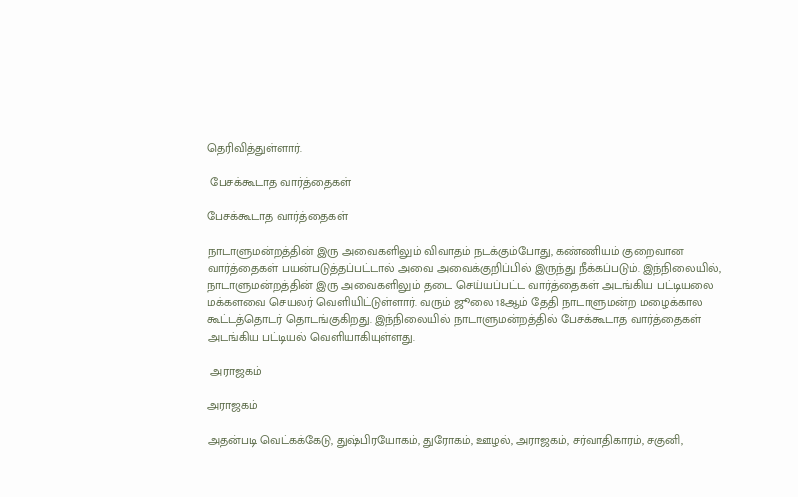தெரிவித்துள்ளார்.

 பேசக்கூடாத வார்த்தைகள்

பேசக்கூடாத வார்த்தைகள்

நாடாளுமன்றத்தின் இரு அவைகளிலும் விவாதம் நடக்கும்போது, கண்ணியம் குறைவான வார்த்தைகள் பயன்படுத்தப்பட்டால் அவை அவைக்குறிப்பில் இருந்து நீக்கப்படும். இந்நிலையில், நாடாளுமன்றத்தின் இரு அவைகளிலும் தடை செய்யப்பட்ட வார்த்தைகள் அடங்கிய பட்டியலை மக்களவை செயலர் வெளியிட்டுள்ளார். வரும் ஜூலை 18ஆம் தேதி நாடாளுமன்ற மழைக்கால கூட்டத்தொடர் தொடங்குகிறது. இந்நிலையில் நாடாளுமன்றத்தில் பேசக்கூடாத வார்த்தைகள் அடங்கிய பட்டியல் வெளியாகியுள்ளது.

 அராஜகம்

அராஜகம்

அதன்படி வெட்கக்கேடு, துஷ்பிரயோகம், துரோகம், ஊழல், அராஜகம், சர்வாதிகாரம், சகுனி,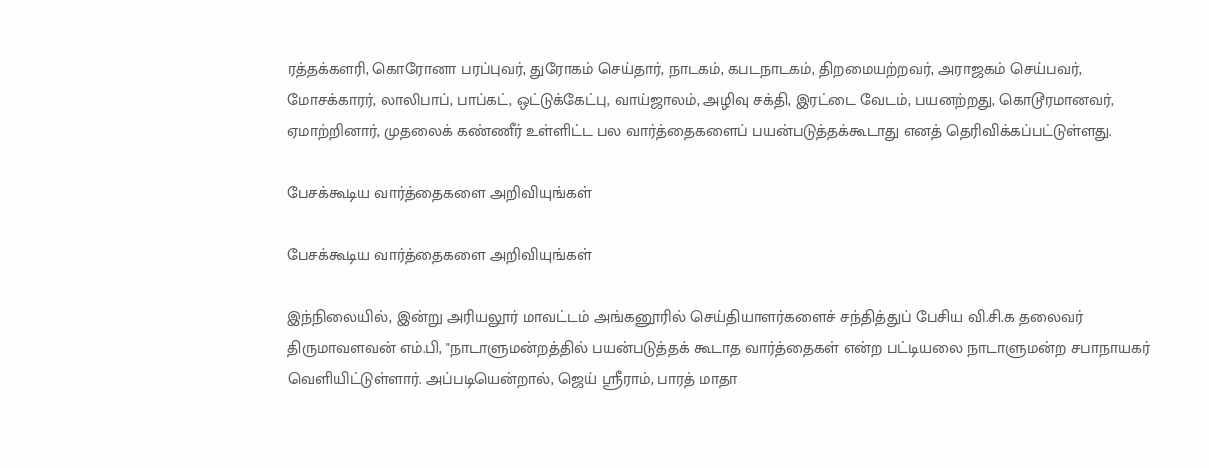ரத்தக்களரி, கொரோனா பரப்புவர், துரோகம் செய்தார், நாடகம், கபடநாடகம், திறமையற்றவர், அராஜகம் செய்பவர், மோசக்காரர், லாலிபாப், பாப்கட், ஒட்டுக்கேட்பு, வாய்ஜாலம், அழிவு சக்தி, இரட்டை வேடம், பயனற்றது, கொடூரமானவர், ஏமாற்றினார், முதலைக் கண்ணீர் உள்ளிட்ட பல வார்த்தைகளைப் பயன்படுத்தக்கூடாது எனத் தெரிவிக்கப்பட்டுள்ளது.

பேசக்கூடிய வார்த்தைகளை அறிவியுங்கள்

பேசக்கூடிய வார்த்தைகளை அறிவியுங்கள்

இந்நிலையில், இன்று அரியலூர் மாவட்டம் அங்கனூரில் செய்தியாளர்களைச் சந்தித்துப் பேசிய வி.சி.க தலைவர் திருமாவளவன் எம்.பி, "நாடாளுமன்றத்தில் பயன்படுத்தக் கூடாத வார்த்தைகள் என்ற பட்டியலை நாடாளுமன்ற சபாநாயகர் வெளியிட்டுள்ளார். அப்படியென்றால், ஜெய் ஸ்ரீராம், பாரத் மாதா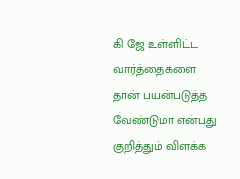கி ஜே உள்ளிட்ட வார்த்தைகளை தான் பயன்படுத்த வேண்டுமா என்பது குறித்தும் விளக்க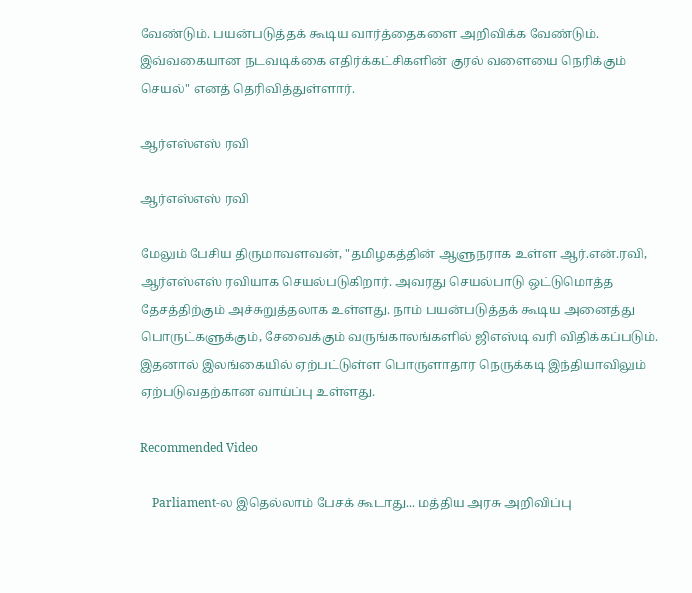வேண்டும். பயன்படுத்தக் கூடிய வார்த்தைகளை அறிவிக்க வேண்டும். இவ்வகையான நடவடிக்கை எதிர்க்கட்சிகளின் குரல் வளையை நெரிக்கும் செயல்" எனத் தெரிவித்துள்ளார்.

ஆர்எஸ்எஸ் ரவி

ஆர்எஸ்எஸ் ரவி

மேலும் பேசிய திருமாவளவன், "தமிழகத்தின் ஆளுநராக உள்ள ஆர்.என்.ரவி, ஆர்எஸ்எஸ் ரவியாக செயல்படுகிறார். அவரது செயல்பாடு ஒட்டுமொத்த தேசத்திற்கும் அச்சுறுத்தலாக உள்ளது. நாம் பயன்படுத்தக் கூடிய அனைத்து பொருட்களுக்கும், சேவைக்கும் வருங்காலங்களில் ஜிஎஸ்டி வரி விதிக்கப்படும். இதனால் இலங்கையில் ஏற்பட்டுள்ள பொருளாதார நெருக்கடி இந்தியாவிலும் ஏற்படுவதற்கான வாய்ப்பு உள்ளது.

Recommended Video

    Parliament-ல இதெல்லாம் பேசக் கூடாது... மத்திய அரசு அறிவிப்பு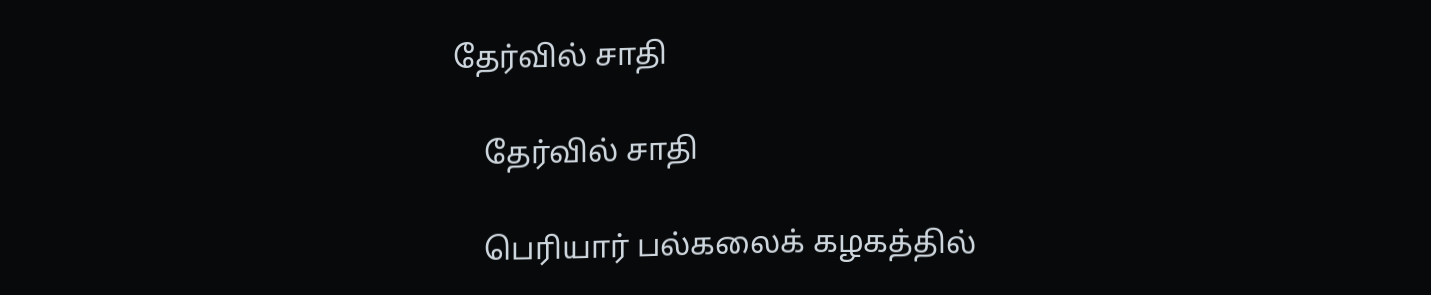தேர்வில் சாதி

    தேர்வில் சாதி

    பெரியார் பல்கலைக் கழகத்தில்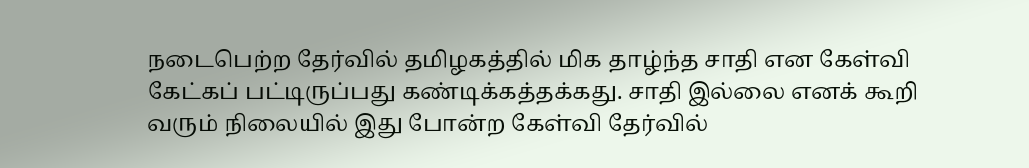நடைபெற்ற தேர்வில் தமிழகத்தில் மிக தாழ்ந்த சாதி என கேள்வி கேட்கப் பட்டிருப்பது கண்டிக்கத்தக்கது. சாதி இல்லை எனக் கூறி வரும் நிலையில் இது போன்ற கேள்வி தேர்வில்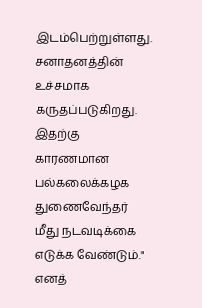இடம்பெற்றுள்ளது. சனாதனத்தின் உச்சமாக கருதப்படுகிறது. இதற்கு காரணமான பல்கலைக்கழக துணைவேந்தர் மீது நடவடிக்கை எடுக்க வேண்டும்." எனத்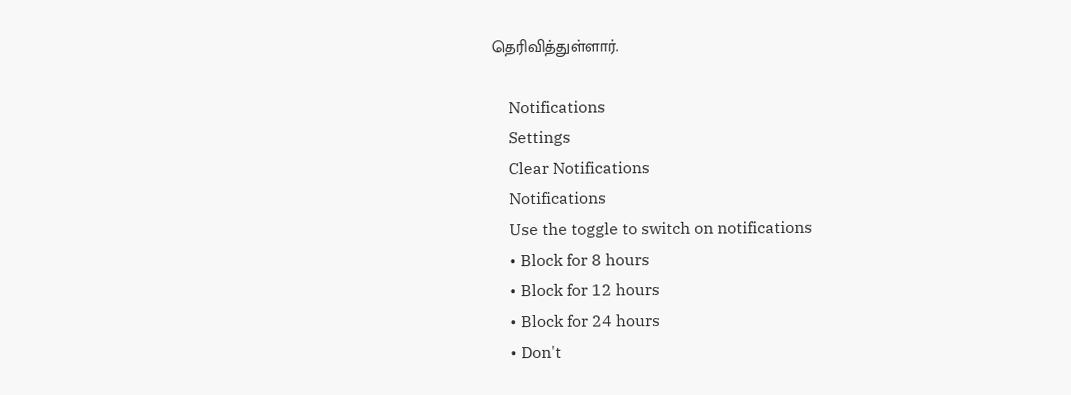தெரிவித்துள்ளார்.

    Notifications
    Settings
    Clear Notifications
    Notifications
    Use the toggle to switch on notifications
    • Block for 8 hours
    • Block for 12 hours
    • Block for 24 hours
    • Don't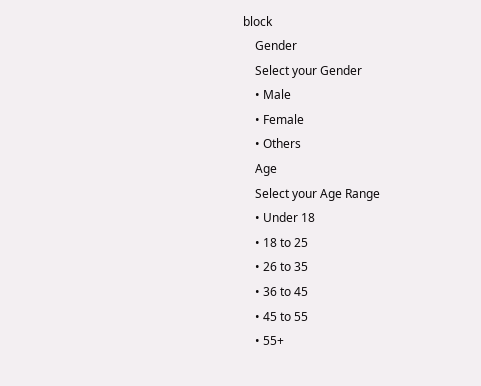block
    Gender
    Select your Gender
    • Male
    • Female
    • Others
    Age
    Select your Age Range
    • Under 18
    • 18 to 25
    • 26 to 35
    • 36 to 45
    • 45 to 55
    • 55+